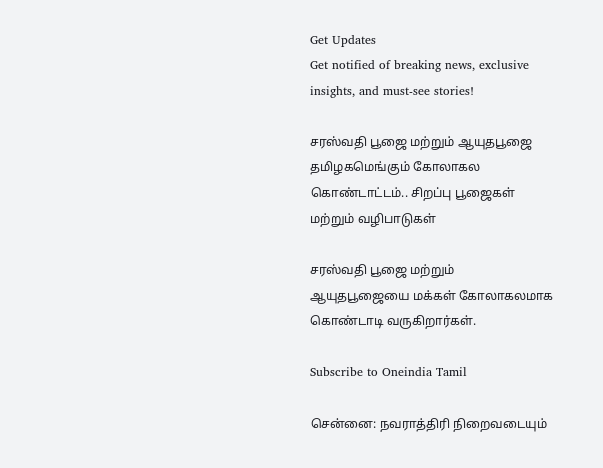Get Updates
Get notified of breaking news, exclusive insights, and must-see stories!

சரஸ்வதி பூஜை மற்றும் ஆயுதபூஜை தமிழகமெங்கும் கோலாகல கொண்டாட்டம்.. சிறப்பு பூஜைகள் மற்றும் வழிபாடுகள்

சரஸ்வதி பூஜை மற்றும் ஆயுதபூஜையை மக்கள் கோலாகலமாக கொண்டாடி வருகிறார்கள்.

Subscribe to Oneindia Tamil

சென்னை: நவராத்திரி நிறைவடையும்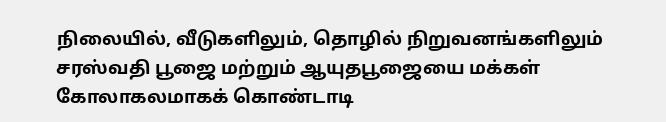நிலையில், வீடுகளிலும், தொழில் நிறுவனங்களிலும் சரஸ்வதி பூஜை மற்றும் ஆயுதபூஜையை மக்கள் கோலாகலமாகக் கொண்டாடி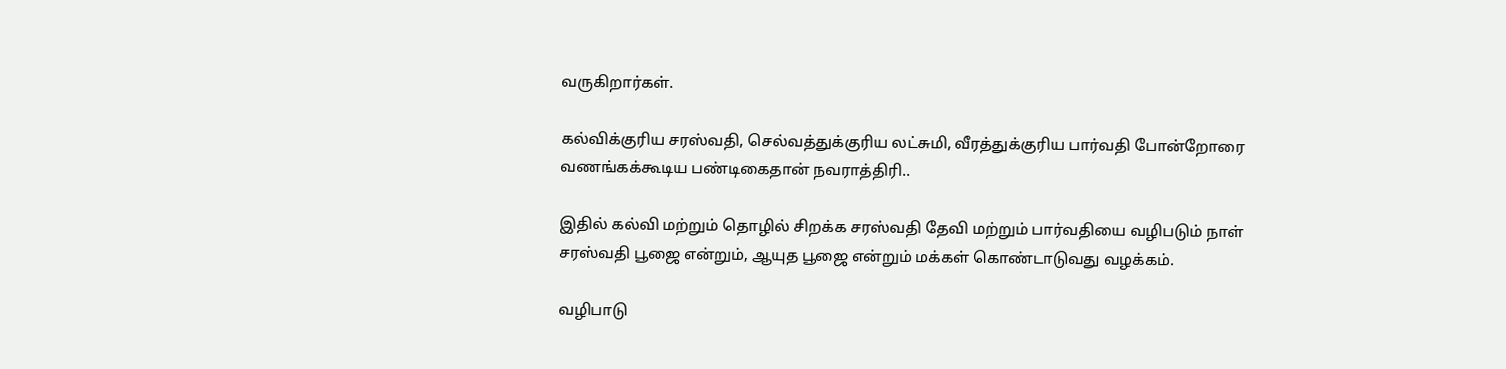வருகிறார்கள்.

கல்விக்குரிய சரஸ்வதி, செல்வத்துக்குரிய லட்சுமி, வீரத்துக்குரிய பார்வதி போன்றோரை வணங்கக்கூடிய பண்டிகைதான் நவராத்திரி..

இதில் கல்வி மற்றும் தொழில் சிறக்க சரஸ்வதி தேவி மற்றும் பார்வதியை வழிபடும் நாள் சரஸ்வதி பூஜை என்றும், ஆயுத பூஜை என்றும் மக்கள் கொண்டாடுவது வழக்கம்.

வழிபாடு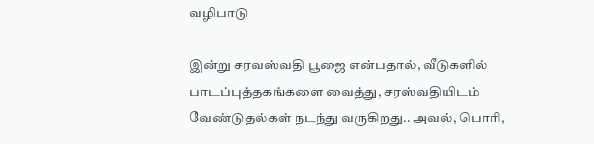வழிபாடு

இன்று சரவஸ்வதி பூஜை என்பதால், வீடுகளில் பாடப்புத்தகங்களை வைத்து, சரஸ்வதியிடம் வேண்டுதல்கள் நடந்து வருகிறது.. அவல், பொரி,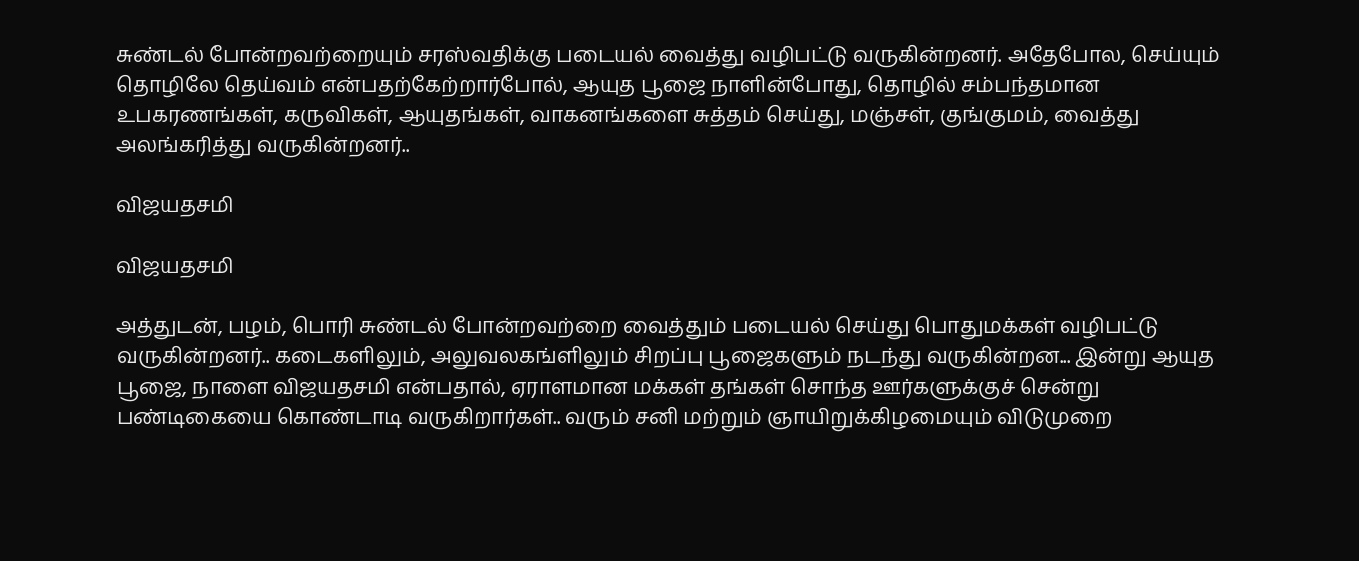சுண்டல் போன்றவற்றையும் சரஸ்வதிக்கு படையல் வைத்து வழிபட்டு வருகின்றனர். அதேபோல, செய்யும் தொழிலே தெய்வம் என்பதற்கேற்றார்போல், ஆயுத பூஜை நாளின்போது, தொழில் சம்பந்தமான உபகரணங்கள், கருவிகள், ஆயுதங்கள், வாகனங்களை சுத்தம் செய்து, மஞ்சள், குங்குமம், வைத்து அலங்கரித்து வருகின்றனர்..

விஜயதசமி

விஜயதசமி

அத்துடன், பழம், பொரி சுண்டல் போன்றவற்றை வைத்தும் படையல் செய்து பொதுமக்கள் வழிபட்டு வருகின்றனர்.. கடைகளிலும், அலுவலகங்ளிலும் சிறப்பு பூஜைகளும் நடந்து வருகின்றன... இன்று ஆயுத பூஜை, நாளை விஜயதசமி என்பதால், ஏராளமான மக்கள் தங்கள் சொந்த ஊர்களுக்குச் சென்று பண்டிகையை கொண்டாடி வருகிறார்கள்.. வரும் சனி மற்றும் ஞாயிறுக்கிழமையும் விடுமுறை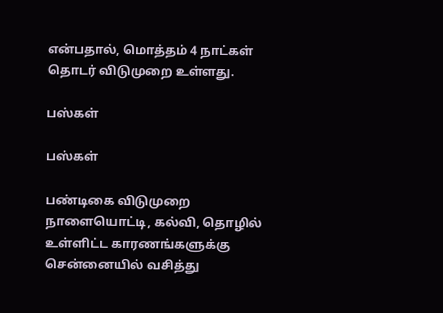என்பதால், மொத்தம் 4 நாட்கள் தொடர் விடுமுறை உள்ளது.

பஸ்கள்

பஸ்கள்

பண்டிகை விடுமுறை நாளையொட்டி, கல்வி, தொழில் உள்ளிட்ட காரணங்களுக்கு சென்னையில் வசித்து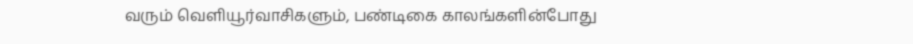வரும் வெளியூர்வாசிகளும், பண்டிகை காலங்களின்போது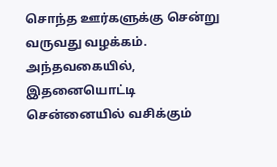சொந்த ஊர்களுக்கு சென்று வருவது வழக்கம். அந்தவகையில், இதனையொட்டி சென்னையில் வசிக்கும்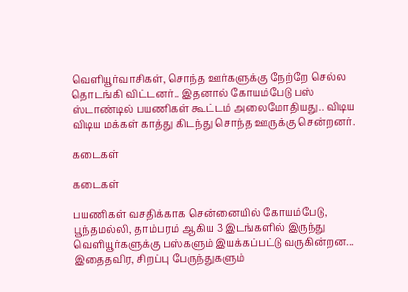வெளியூர்வாசிகள், சொந்த ஊர்களுக்கு நேற்றே செல்ல தொடங்கி விட்டனர்.. இதனால் கோயம்பேடு பஸ் ஸ்டாண்டில் பயணிகள் கூட்டம் அலைமோதியது.. விடிய விடிய மக்கள் காத்து கிடந்து சொந்த ஊருக்கு சென்றனர்.

கடைகள்

கடைகள்

பயணிகள் வசதிக்காக சென்னையில் கோயம்பேடு, பூந்தமல்லி, தாம்பரம் ஆகிய 3 இடங்களில் இருந்து வெளியூர்களுக்கு பஸ்களும் இயக்கப்பட்டு வருகின்றன... இதைதவிர, சிறப்பு பேருந்துகளும்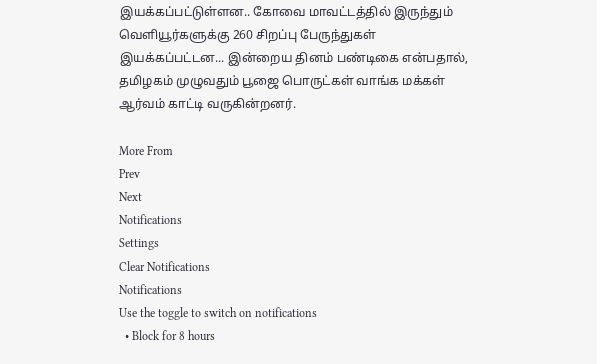இயக்கப்பட்டுள்ளன.. கோவை மாவட்டத்தில் இருந்தும் வெளியூர்களுக்கு 260 சிறப்பு பேருந்துகள் இயக்கப்பட்டன... இன்றைய தினம் பண்டிகை என்பதால், தமிழகம் முழுவதும் பூஜை பொருட்கள் வாங்க மக்கள் ஆர்வம் காட்டி வருகின்றனர்.

More From
Prev
Next
Notifications
Settings
Clear Notifications
Notifications
Use the toggle to switch on notifications
  • Block for 8 hours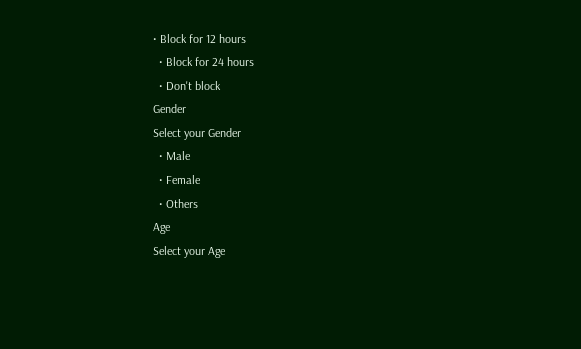• Block for 12 hours
  • Block for 24 hours
  • Don't block
Gender
Select your Gender
  • Male
  • Female
  • Others
Age
Select your Age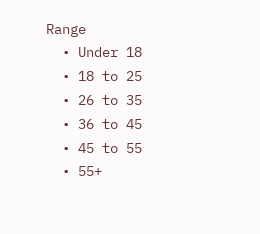Range
  • Under 18
  • 18 to 25
  • 26 to 35
  • 36 to 45
  • 45 to 55
  • 55+